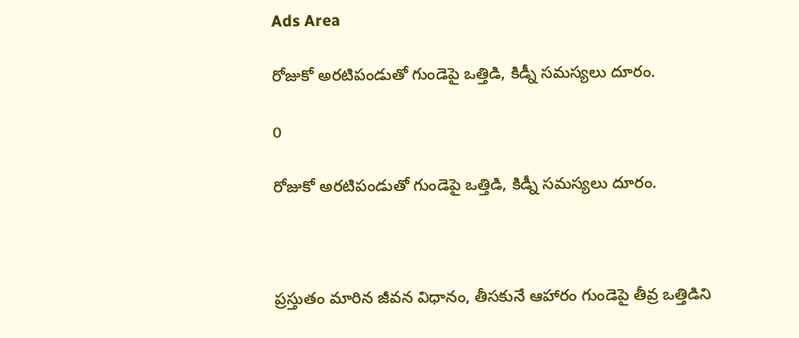Ads Area

రోజుకో అరటిపండుతో గుండెపై ఒత్తిడి, కిడ్నీ సమస్యలు దూరం.

0

రోజుకో అరటిపండుతో గుండెపై ఒత్తిడి, కిడ్నీ సమస్యలు దూరం.



ప్రస్తుతం మారిన జీవన విధానం, తీసకునే ఆహారం గుండెపై తీవ్ర ఒత్తిడిని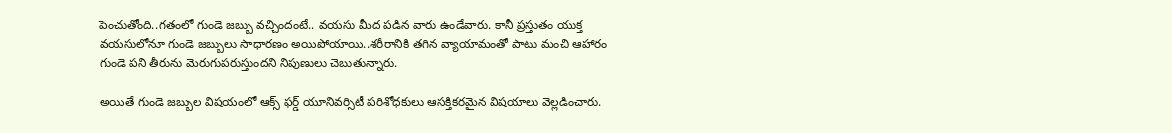పెంచుతోంది..గతంలో గుండె జబ్బు వచ్చిందంటే.. వయసు మీద పడిన వారు ఉండేవారు. కానీ ప్రస్తుతం యుక్త వయసులోనూ గుండె జబ్బులు సాధారణం అయిపోయాయి..శరీరానికి తగిన వ్యాయామంతో పాటు మంచి ఆహారం గుండె పని తీరును మెరుగుపరుస్తుందని నిపుణులు చెబుతున్నారు.

అయితే గుండె జబ్బుల విషయంలో ఆక్స్ ఫర్డ్ యూనివర్సిటీ పరిశోధకులు ఆసక్తికరమైన విషయాలు వెల్లడించారు.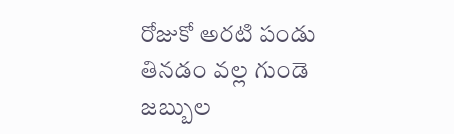రోజుకో అరటి పండు తినడం వల్ల గుండె జబ్బుల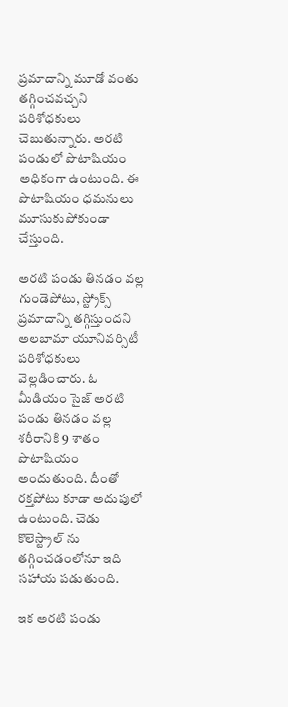ప్రమాదాన్ని మూడో వంతు తగ్గించవచ్చని పరిశోధకులు చెబుతున్నారు. అరటి పండులో పొటాషియం అధికంగా ఉంటుంది. ఈ పొటాషియం ధమనులు మూసుకుపోకుండా చేస్తుంది.

అరటి పండు తినడం వల్ల గుండెపోటు, స్ట్రోక్స్ ప్రమాదాన్ని తగ్గిస్తుందని అలబామా యూనివర్సిటీ పరిశోధకులు వెల్లడించారు. ఓ మీడియం సైజ్ అరటి పండు తినడం వల్ల శరీరానికి 9 శాతం పొటాషియం అందుతుంది. దీంతో రక్తపోటు కూడా అదుపులో ఉంటుంది. చెడు కొలెస్ట్రాల్ ను తగ్గించడంలోనూ ఇది సహాయ పడుతుంది.

ఇక అరటి పండు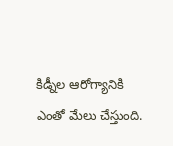కిడ్నీల ఆరోగ్యానికి ఎంతో మేలు చేస్తుంది.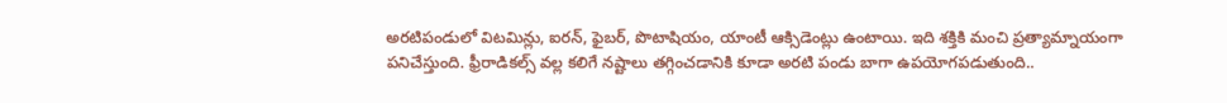అరటిపండులో విటమిన్లు, ఐరన్, ఫైబర్, పొటాషియం, యాంటీ ఆక్సిడెంట్లు ఉంటాయి. ఇది శక్తికి మంచి ప్రత్యామ్నాయంగా పనిచేస్తుంది. ఫ్రీరాడికల్స్ వల్ల కలిగే నష్టాలు తగ్గించడానికి కూడా అరటి పండు బాగా ఉపయోగపడుతుంది..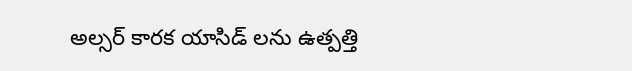అల్సర్ కారక యాసిడ్ లను ఉత్పత్తి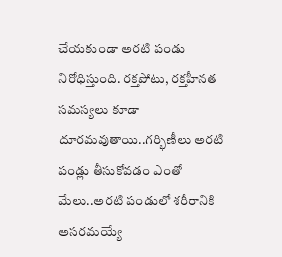చేయకుండా అరటి పండు నిరోధిస్తుంది. రక్తపోటు, రక్తహీనత సమస్యలు కూడా దూరమవుతాయి..గర్భిణీలు అరటి పండ్లు తీసుకోవడం ఎంతో మేలు..అరటి పండులో శరీరానికి అసరమయ్యే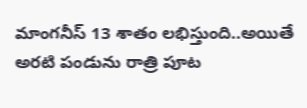మాంగనీస్ 13 శాతం లభిస్తుంది..అయితే అరటి పండును రాత్రి పూట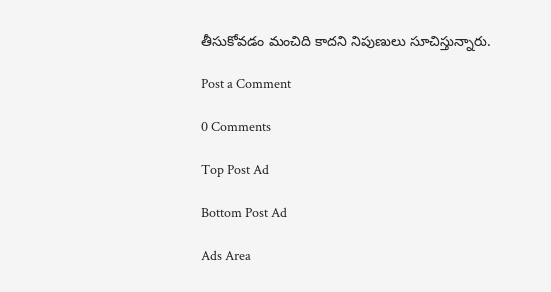తీసుకోవడం మంచిది కాదని నిపుణులు సూచిస్తున్నారు.

Post a Comment

0 Comments

Top Post Ad

Bottom Post Ad

Ads Area